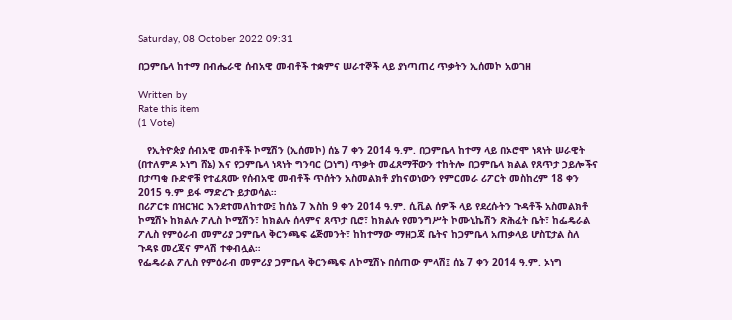Saturday, 08 October 2022 09:31

በጋምቤላ ከተማ በብሔራዊ ሰብአዊ መብቶች ተቋምና ሠራተኞች ላይ ያነጣጠረ ጥቃትን ኢሰመኮ አወገዘ

Written by
Rate this item
(1 Vote)

   የኢትዮጵያ ሰብአዊ መብቶች ኮሚሽን (ኢሰመኮ) ሰኔ 7 ቀን 2014 ዓ.ም. በጋምቤላ ከተማ ላይ በኦሮሞ ነጻነት ሠራዊት (በተለምዶ ኦነግ ሸኔ) እና የጋምቤላ ነጻነት ግንባር (ጋነግ) ጥቃት መፈጸማቸውን ተከትሎ በጋምቤላ ክልል የጸጥታ ኃይሎችና በታጣቂ ቡድኖቹ የተፈጸሙ የሰብአዊ መብቶች ጥሰትን አስመልክቶ ያከናወነውን የምርመራ ሪፖርት መስከረም 18 ቀን 2015 ዓ.ም ይፋ ማድረጉ ይታወሳል።
በሪፖርቱ በዝርዝር እንደተመለከተው፤ ከሰኔ 7 እስከ 9 ቀን 2014 ዓ.ም. ሲቪል ሰዎች ላይ የደረሱትን ጉዳቶች አስመልክቶ ኮሚሽኑ ከክልሉ ፖሊስ ኮሚሽን፣ ከክልሉ ሰላምና ጸጥታ ቢሮ፣ ከክልሉ የመንግሥት ኮሙኒኬሽን ጽሕፈት ቤት፣ ከፌዴራል ፖሊስ የምዕራብ መምሪያ ጋምቤላ ቅርንጫፍ ሬጅመንት፣ ከከተማው ማዘጋጃ ቤትና ከጋምቤላ አጠቃላይ ሆስፒታል ስለ ጉዳዩ መረጃና ምላሽ ተቀብሏል።
የፌዴራል ፖሊስ የምዕራብ መምሪያ ጋምቤላ ቅርንጫፍ ለኮሚሽኑ በሰጠው ምላሽ፤ ሰኔ 7 ቀን 2014 ዓ.ም. ኦነግ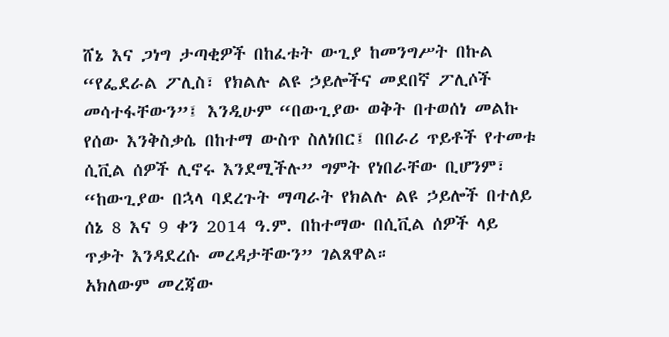ሸኔ እና ጋነግ ታጣቂዎች በከፈቱት ውጊያ ከመንግሥት በኩል “የፌደራል ፖሊስ፣ የክልሉ ልዩ ኃይሎችና መደበኛ ፖሊሶች መሳተፋቸውን”፤ እንዲሁም “በውጊያው ወቅት በተወሰነ መልኩ የሰው እንቅስቃሴ በከተማ ውስጥ ስለነበር፤ በበራሪ ጥይቶች የተመቱ ሲቪል ሰዎች ሊኖሩ እንደሚችሉ” ግምት የነበራቸው ቢሆንም፣ “ከውጊያው በኋላ ባደረጉት ማጣራት የክልሉ ልዩ ኃይሎች በተለይ ሰኔ 8 እና 9 ቀን 2014 ዓ.ም. በከተማው በሲቪል ሰዎች ላይ ጥቃት እንዳደረሱ መረዳታቸውን” ገልጸዋል።
አክለውም መረጃው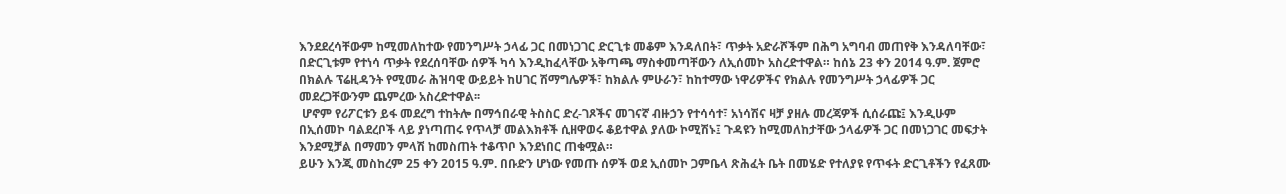እንደደረሳቸውም ከሚመለከተው የመንግሥት ኃላፊ ጋር በመነጋገር ድርጊቱ መቆም እንዳለበት፣ ጥቃት አድራሾችም በሕግ አግባብ መጠየቅ እንዳለባቸው፣ በድርጊቱም የተነሳ ጥቃት የደረሰባቸው ሰዎች ካሳ እንዲከፈላቸው አቅጣጫ ማስቀመጣቸውን ለኢሰመኮ አስረድተዋል። ከሰኔ 23 ቀን 2014 ዓ.ም. ጀምሮ በክልሉ ፕሬዚዳንት የሚመራ ሕዝባዊ ውይይት ከሀገር ሽማግሌዎች፣ ከክልሉ ምሁራን፣ ከከተማው ነዋሪዎችና የክልሉ የመንግሥት ኃላፊዎች ጋር መደረጋቸውንም ጨምረው አስረድተዋል፡፡
 ሆኖም የሪፖርቱን ይፋ መደረግ ተከትሎ በማኅበራዊ ትስስር ድረ-ገጾችና መገናኛ ብዙኃን የተሳሳተ፣ አነሳሽና ዛቻ ያዘሉ መረጃዎች ሲሰራጩ፤ እንዲሁም በኢሰመኮ ባልደረቦች ላይ ያነጣጠሩ የጥላቻ መልእክቶች ሲዘዋወሩ ቆይተዋል ያለው ኮሚሽኑ፤ ጉዳዩን ከሚመለከታቸው ኃላፊዎች ጋር በመነጋገር መፍታት እንደሚቻል በማመን ምላሽ ከመስጠት ተቆጥቦ እንደነበር ጠቁሟል።
ይሁን እንጂ መስከረም 25 ቀን 2015 ዓ.ም. በቡድን ሆነው የመጡ ሰዎች ወደ ኢሰመኮ ጋምቤላ ጽሕፈት ቤት በመሄድ የተለያዩ የጥፋት ድርጊቶችን የፈጸሙ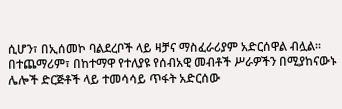ሲሆን፣ በኢሰመኮ ባልደረቦች ላይ ዛቻና ማስፈራሪያም አድርሰዋል ብሏል። በተጨማሪም፣ በከተማዋ የተለያዩ የሰብአዊ መብቶች ሥራዎችን በሚያከናውኑ ሌሎች ድርጅቶች ላይ ተመሳሳይ ጥፋት አድርሰው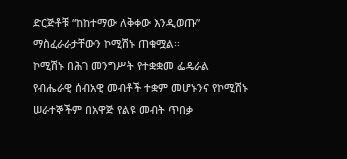ድርጅቶቹ “ከከተማው ለቅቀው እንዲወጡ” ማስፈራራታቸውን ኮሚሽኑ ጠቁሟል፡፡
ኮሚሽኑ በሕገ መንግሥት የተቋቋመ ፌዴራል የብሔራዊ ሰብአዊ መብቶች ተቋም መሆኑንና የኮሚሽኑ ሠራተኞችም በአዋጅ የልዩ መብት ጥበቃ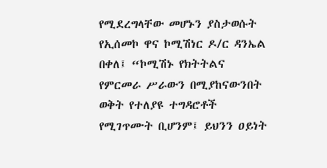የሚደረግላቸው መሆኑን ያስታወሱት የኢሰመኮ ዋና ኮሚሽነር ዶ/ር ዳንኤል በቀለ፤ “ኮሚሽኑ የክትትልና የምርመራ ሥራውን በሚያከናውንበት ወቅት የተለያዩ ተግዳሮቶች የሚገጥሙት ቢሆንም፤ ይህንን ዐይነት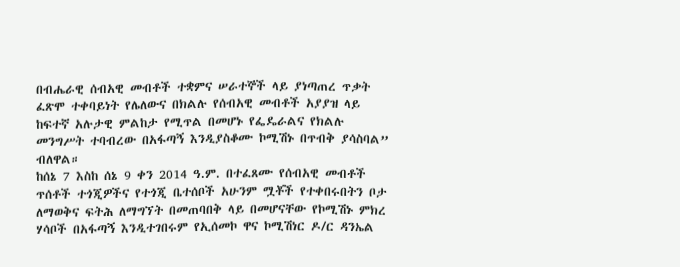በብሔራዊ ሰብአዊ መብቶች ተቋምና ሠራተኞች ላይ ያነጣጠረ ጥቃት ፈጽሞ ተቀባይነት የሌለውና በክልሉ የሰብአዊ መብቶች አያያዝ ላይ ከፍተኛ አሉታዊ ምልከታ የሚጥል በመሆኑ የፌዴራልና የክልሉ መንግሥት ተባብረው በአፋጣኝ እንዲያስቆሙ ኮሚሽኑ በጥብቅ ያሳስባል” ብለዋል።
ከሰኔ 7 እስከ ሰኔ 9 ቀን 2014 ዓ.ም. በተፈጸሙ የሰብአዊ መብቶች ጥሰቶች ተጎጂዎችና የተጎጂ ቤተሰቦች አሁንም ሟቾች የተቀበሩበትን ቦታ ለማወቅና ፍትሕ ለማግኘት በመጠባበቅ ላይ በመሆናቸው የኮሚሽኑ ምክረ ሃሳቦች በአፋጣኝ እንዲተገበሩም የኢሰመኮ ዋና ኮሚሽነር ዶ/ር ዳንኤል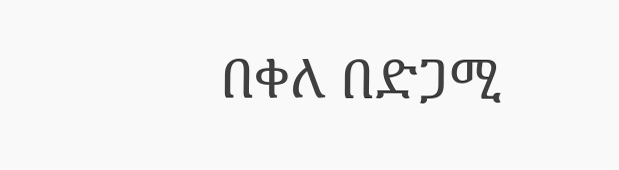በቀለ በድጋሚ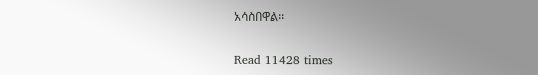አሳስበዋል፡፡

Read 11428 times